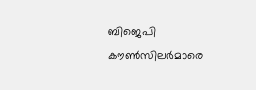ബിജെപി കൗണ്‍സിലര്‍മാരെ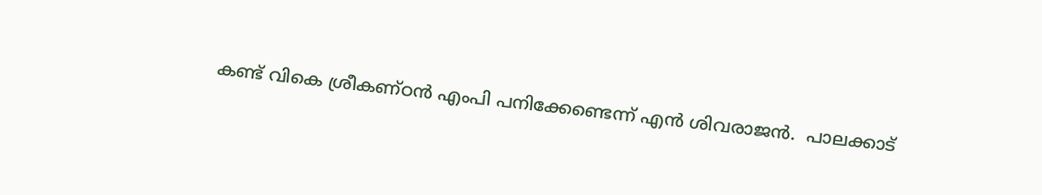കണ്ട് വികെ ശ്രീകണ്ഠൻ എംപി പനിക്കേണ്ടെന്ന് എൻ ശിവരാജൻ.  പാലക്കാട്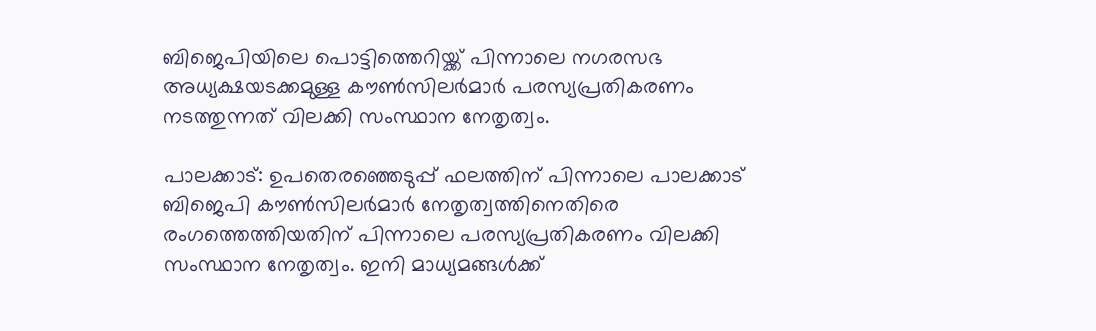ബിജെപിയിലെ പൊട്ടിത്തെറിയ്ക്ക് പിന്നാലെ നഗരസഭ അധ്യക്ഷയടക്കമുള്ള കൗണ്‍സിലര്‍മാര്‍ പരസ്യപ്രതികരണം നടത്തുന്നത് വിലക്കി സംസ്ഥാന നേതൃത്വം.

പാലക്കാട്: ഉപതെരഞ്ഞെടുപ്പ് ഫലത്തിന് പിന്നാലെ പാലക്കാട് ബിജെപി കൗണ്‍സിലര്‍മാര്‍ നേതൃത്വത്തിനെതിരെ രംഗത്തെത്തിയതിന് പിന്നാലെ പരസ്യപ്രതികരണം വിലക്കി സംസ്ഥാന നേതൃത്വം. ഇനി മാധ്യമങ്ങള്‍ക്ക്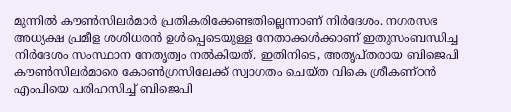മുന്നിൽ കൗണ്‍സിലര്‍മാര്‍ പ്രതികരിക്കേണ്ടതില്ലെന്നാണ് നിര്‍ദേശം. നഗരസഭ അധ്യക്ഷ പ്രമീള ശശിധരൻ ഉള്‍പ്പെടെയുള്ള നേതാക്കള്‍ക്കാണ് ഇതുസംബന്ധിച്ച നിര്‍ദേശം സംസ്ഥാന നേതൃത്വം നൽകിയത്. ഇതിനിടെ, അതൃപ്തരായ ബിജെപി കൗണ്‍സിലര്‍മാരെ കോണ്‍ഗ്രസിലേക്ക് സ്വാഗതം ചെയ്ത വികെ ശ്രീകണ്ഠൻ എംപിയെ പരിഹസിച്ച് ബിജെപി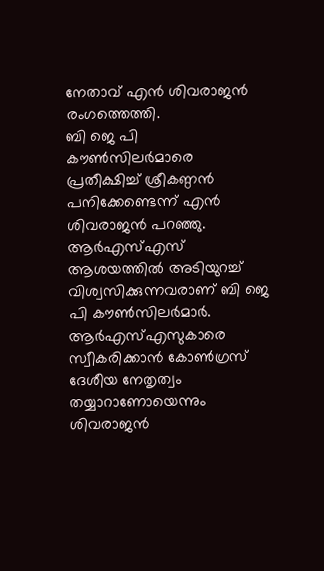നേതാവ് എൻ ശിവരാജൻ രംഗത്തെത്തി.
ബി ജെ പി കൗൺസിലർമാരെ പ്രതീക്ഷിച്ച് ശ്രീകണ്ഠൻ പനിക്കേണ്ടെന്ന് എൻ ശിവരാജൻ പറഞ്ഞു. ആര്‍എസ്എസ് ആശയത്തിൽ അടിയുറച്ച് വിശ്വസിക്കുന്നവരാണ് ബി ജെ പി കൗൺസിലർമാർ. ആര്‍എസ്എസുകാരെ സ്വീകരിക്കാൻ കോണ്‍ഗ്രസ് ദേശീയ നേതൃത്വം തയ്യാറാണോയെന്നും ശിവരാജൻ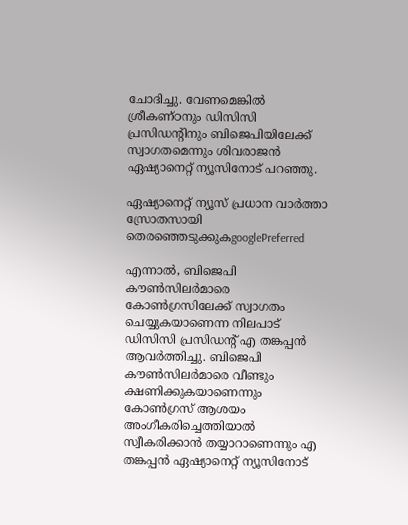ചോദിച്ചു. വേണമെങ്കില്‍ ശ്രീകണ്ഠനും ഡിസിസി പ്രസിഡന്‍റിനും ബിജെപിയിലേക്ക് സ്വാഗതമെന്നും ശിവരാജൻ ഏഷ്യാനെറ്റ് ന്യൂസിനോട് പറഞ്ഞു.

ഏഷ്യാനെറ്റ് ന്യൂസ് പ്രധാന വാർത്താ സ്രോതസായി തെരഞ്ഞെടുക്കുകgooglePreferred

എന്നാൽ, ബിജെപി കൗണ്‍സിലര്‍മാരെ കോണ്‍ഗ്രസിലേക്ക് സ്വാഗതം ചെയ്യുകയാണെന്ന നിലപാട് ഡിസിസി പ്രസിഡന്‍റ് എ തങ്കപ്പൻ ആവര്‍ത്തിച്ചു. ബിജെപി കൗണ്‍സിലര്‍മാരെ വീണ്ടും ക്ഷണിക്കുകയാണെന്നും കോണ്‍ഗ്രസ് ആശയം അംഗീകരിച്ചെത്തിയാൽ സ്വീകരിക്കാൻ തയ്യാറാണെന്നും എ തങ്കപ്പൻ ഏഷ്യാനെറ്റ് ന്യൂസിനോട്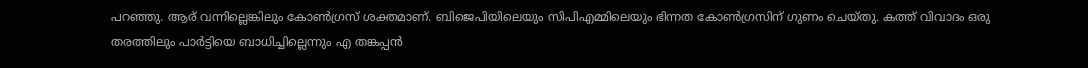പറഞ്ഞു. ആര് വന്നില്ലെങ്കിലും കോണ്‍ഗ്രസ് ശക്തമാണ്. ബിജെപിയിലെയും സിപിഎമ്മിലെയും ഭിന്നത കോണ്‍ഗ്രസിന് ഗുണം ചെയ്തു. കത്ത് വിവാദം ഒരു തരത്തിലും പാര്‍ട്ടിയെ ബാധിച്ചില്ലെന്നും എ തങ്കപ്പൻ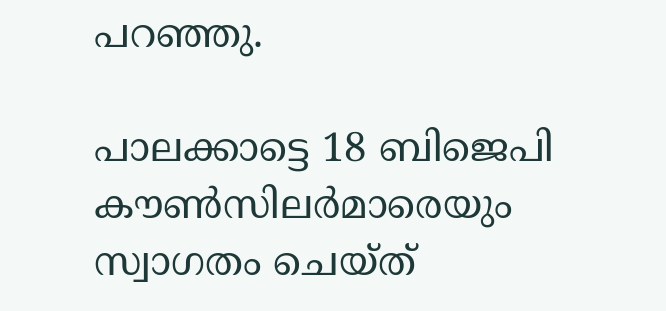പറഞ്ഞു.

പാലക്കാട്ടെ 18 ബിജെപി കൗൺസിലർമാരെയും സ്വാഗതം ചെയ്ത്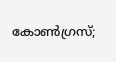കോൺഗ്രസ്;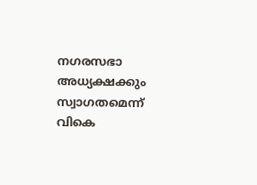നഗരസഭാ അധ്യക്ഷക്കും സ്വാഗതമെന്ന് വികെ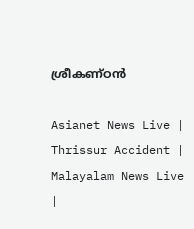ശ്രീകണ്ഠൻ

Asianet News Live | Thrissur Accident | Malayalam News Live |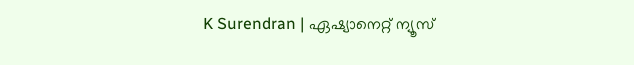K Surendran | ഏഷ്യാനെറ്റ് ന്യൂസ്